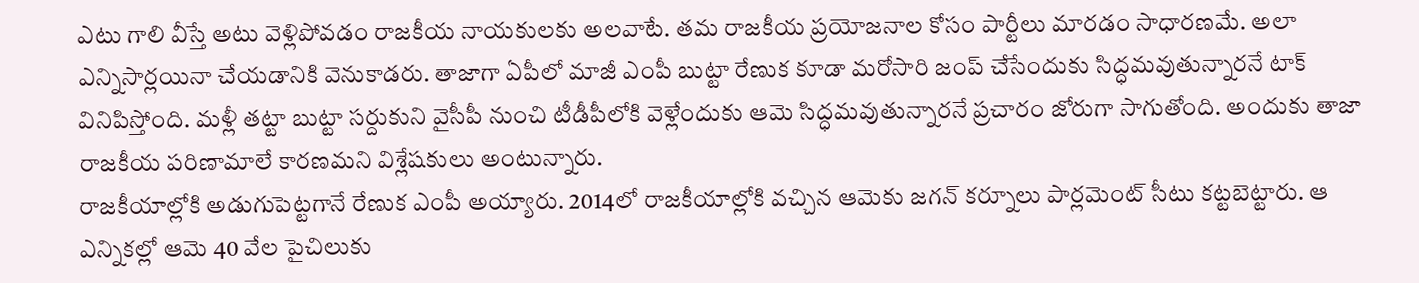ఎటు గాలి వీస్తే అటు వెళ్లిపోవడం రాజకీయ నాయకులకు అలవాటే. తమ రాజకీయ ప్రయోజనాల కోసం పార్టీలు మారడం సాధారణమే. అలా ఎన్నిసార్లయినా చేయడానికి వెనుకాడరు. తాజాగా ఏపీలో మాజీ ఎంపీ బుట్టా రేణుక కూడా మరోసారి జంప్ చేసేందుకు సిద్ధమవుతున్నారనే టాక్ వినిపిస్తోంది. మళ్లీ తట్టా బుట్టా సర్దుకుని వైసీపీ నుంచి టీడీపీలోకి వెళ్లేందుకు ఆమె సిద్ధమవుతున్నారనే ప్రచారం జోరుగా సాగుతోంది. అందుకు తాజా రాజకీయ పరిణామాలే కారణమని విశ్లేషకులు అంటున్నారు.
రాజకీయాల్లోకి అడుగుపెట్టగానే రేణుక ఎంపీ అయ్యారు. 2014లో రాజకీయాల్లోకి వచ్చిన ఆమెకు జగన్ కర్నూలు పార్లమెంట్ సీటు కట్టబెట్టారు. ఆ ఎన్నికల్లో ఆమె 40 వేల పైచిలుకు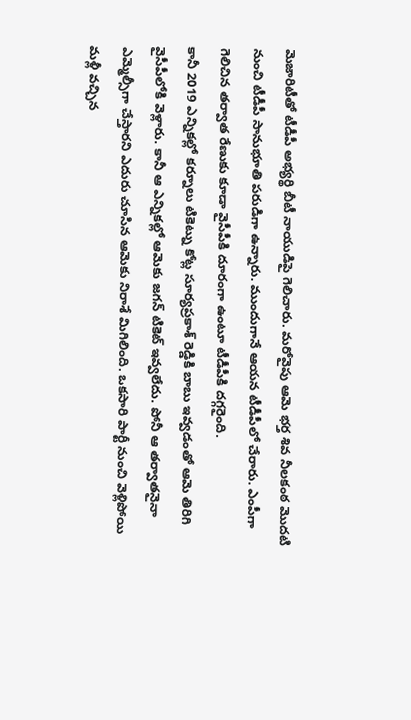మెజారిటీతో టీడీపీ అభ్యర్థి బీటీ నాయుడిపై గెలిచారు. మరోవైపు ఆమె భర్త శివ నీలకంఠ మొదటి నుంచి టీడీపీ సానుభూతి పరుడిగా ఉన్నారు. ముందుగానే ఆయన టీడీపీలో చేరారు. ఎంపీగా గెలిచిన తర్వాత రేణుకు కూడా వైసీపీకి దూరంగా ఉంటూ టీడీపీకి దగ్గరైంది.
కానీ 2019 ఎన్నికల్లో కర్నూలు టికెట్ను కోట్ల సూర్యప్రకాశ్ రెడ్డికి బాబు ఇవ్వడంతో ఆమె తిరిగి వైసీపీలోకి వెళ్లారు. కానీ ఆ ఎన్నికల్లో ఆమెకు జగన్ టికెట్ ఇవ్వలేదు. పోనీ ఆ తర్వాతనైనా ఎమ్మెల్సీగా చేస్తారని ఎదురు చూసిన ఆమెకు నిరాశే మిగిలింది. ఒకసారి పార్టీ నుంచి వెళ్లిపోయి మళ్లీ వచ్చిన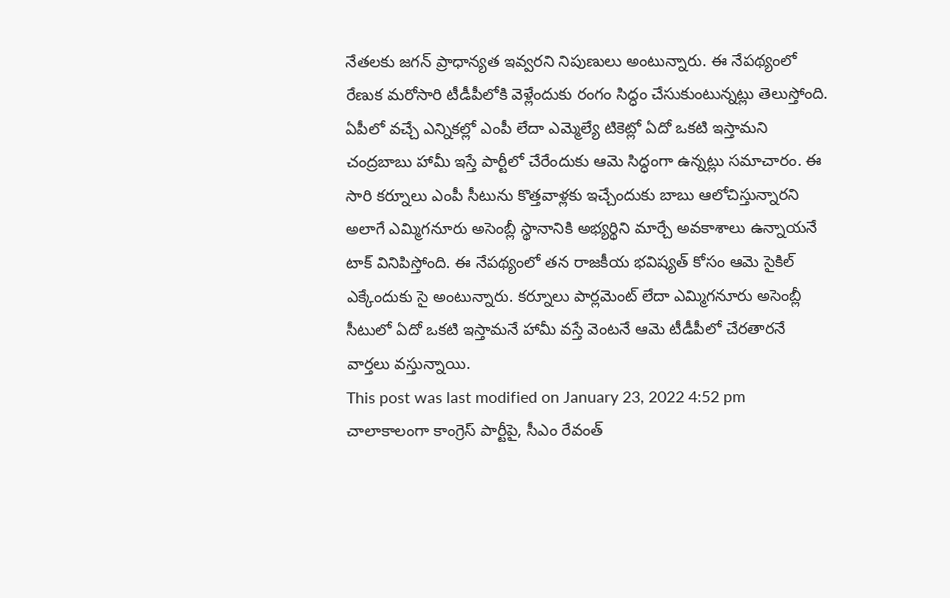నేతలకు జగన్ ప్రాధాన్యత ఇవ్వరని నిపుణులు అంటున్నారు. ఈ నేపథ్యంలో రేణుక మరోసారి టీడీపీలోకి వెళ్లేందుకు రంగం సిద్ధం చేసుకుంటున్నట్లు తెలుస్తోంది.
ఏపీలో వచ్చే ఎన్నికల్లో ఎంపీ లేదా ఎమ్మెల్యే టికెట్లో ఏదో ఒకటి ఇస్తామని చంద్రబాబు హామీ ఇస్తే పార్టీలో చేరేందుకు ఆమె సిద్ధంగా ఉన్నట్లు సమాచారం. ఈ సారి కర్నూలు ఎంపీ సీటును కొత్తవాళ్లకు ఇచ్చేందుకు బాబు ఆలోచిస్తున్నారని అలాగే ఎమ్మిగనూరు అసెంబ్లీ స్థానానికి అభ్యర్థిని మార్చే అవకాశాలు ఉన్నాయనే టాక్ వినిపిస్తోంది. ఈ నేపథ్యంలో తన రాజకీయ భవిష్యత్ కోసం ఆమె సైకిల్ ఎక్కేందుకు సై అంటున్నారు. కర్నూలు పార్లమెంట్ లేదా ఎమ్మిగనూరు అసెంబ్లీ సీటులో ఏదో ఒకటి ఇస్తామనే హామీ వస్తే వెంటనే ఆమె టీడీపీలో చేరతారనే వార్తలు వస్తున్నాయి.
This post was last modified on January 23, 2022 4:52 pm
చాలాకాలంగా కాంగ్రెస్ పార్టీపై, సీఎం రేవంత్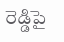రెడ్డిపై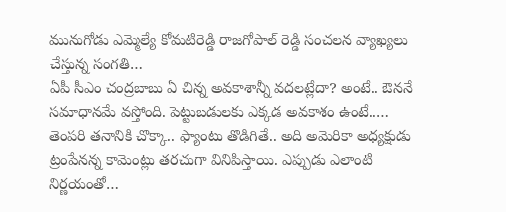మునుగోడు ఎమ్మెల్యే కోమటిరెడ్డి రాజగోపాల్ రెడ్డి సంచలన వ్యాఖ్యలు చేస్తున్న సంగతి…
ఏపీ సీఎం చంద్రబాబు ఏ చిన్న అవకాశాన్నీ వదలట్లేదా? అంటే.. ఔననే సమాధానమే వస్తోంది. పెట్టుబడులకు ఎక్కడ అవకాశం ఉంటే..…
తెంపరి తనానికి చొక్కా.. ఫ్యాంటు తొడిగితే.. అది అమెరికా అధ్యక్షుడు ట్రంపేనన్న కామెంట్లు తరచుగా వినిపిస్తాయి. ఎప్పుడు ఎలాంటి నిర్ణయంతో…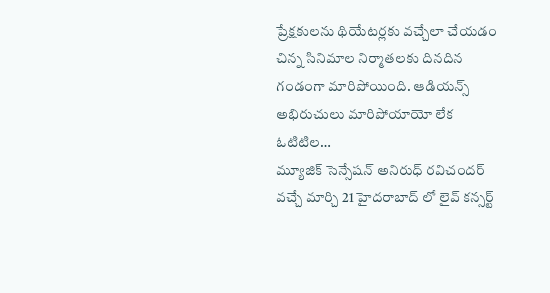ప్రేక్షకులను థియేటర్లకు వచ్చేలా చేయడం చిన్న సినిమాల నిర్మాతలకు దినదిన గండంగా మారిపోయింది. ఆడియన్స్ అభిరుచులు మారిపోయాయో లేక ఓటిటిల…
మ్యూజిక్ సెన్సేషన్ అనిరుధ్ రవిచందర్ వచ్చే మార్చి 21 హైదరాబాద్ లో లైవ్ కన్సర్ట్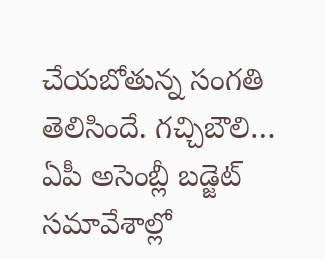చేయబోతున్న సంగతి తెలిసిందే. గచ్చిబౌలి…
ఏపీ అసెంబ్లీ బడ్జెట్ సమావేశాల్లో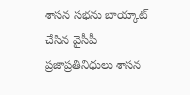శాసన సభను బాయ్కాట్ చేసిన వైసీపీ ప్రజాప్రతినిధులు శాసన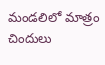మండలిలో మాత్రం చిందులు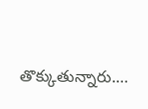తొక్కుతున్నారు.…